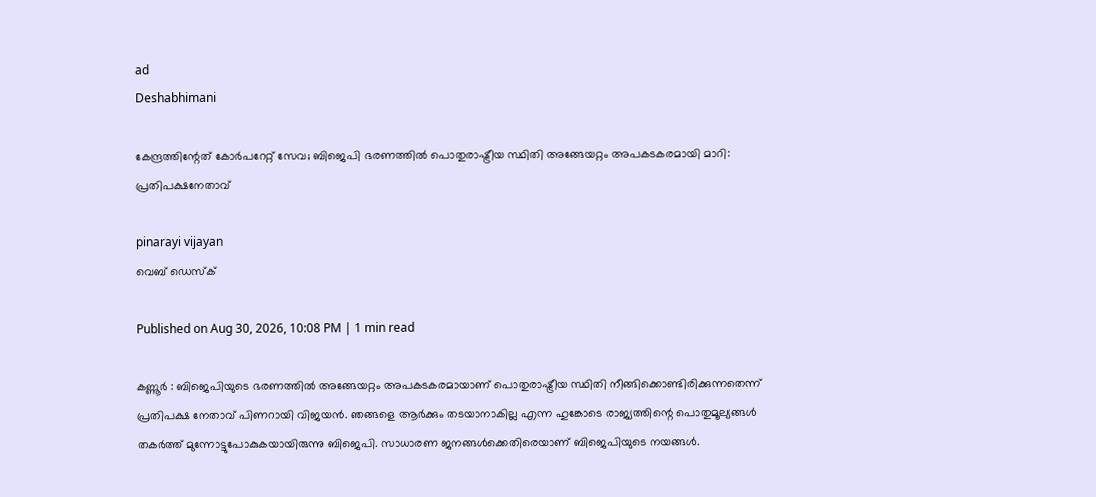ad
Deshabhimani

കേന്ദ്രത്തിന്റേത് കോർപറേറ്റ് സേവ; ബിജെപി ഭരണത്തിൽ പൊതുരാഷ്ട്രീയ സ്ഥിതി അങ്ങേയറ്റം അപകടകരമായി മാറി: പ്രതിപക്ഷനേതാവ്

pinarayi vijayan
വെബ് ഡെസ്ക്

Published on Aug 30, 2026, 10:08 PM | 1 min read

കണ്ണൂർ : ബിജെപിയുടെ ഭരണത്തിൽ അങ്ങേയറ്റം അപകടകരമായാണ് പൊതുരാഷ്ട്രീയ സ്ഥിതി നീങ്ങിക്കൊണ്ടിരിക്കുന്നതെന്ന് പ്രതിപക്ഷ നേതാവ് പിണറായി വിജയൻ. ഞങ്ങളെ ആർക്കും തടയാനാകില്ല എന്ന ഹുങ്കോടെ രാജ്യത്തിന്റെ പൊതുമൂല്യങ്ങൾ തകർത്ത് മുന്നോട്ടുപോകുകയായിരുന്നു ബിജെപി. സാധാരണ ജനങ്ങൾക്കെതിരെയാണ് ബിജെപിയുടെ നയങ്ങൾ.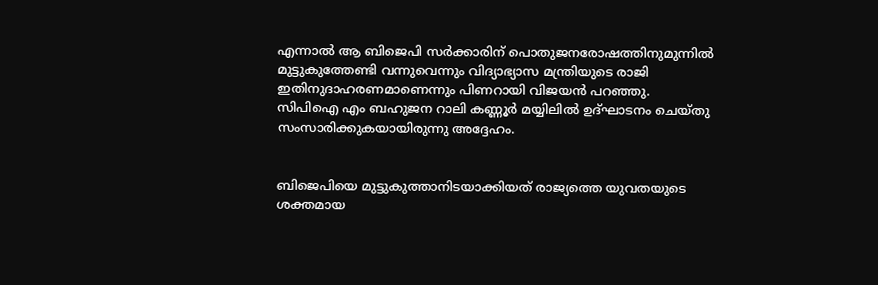എന്നാൽ ആ ബിജെപി സർക്കാരിന് പൊതുജനരോഷത്തിനുമുന്നിൽ മുട്ടുകുത്തേണ്ടി വന്നുവെന്നും വിദ്യാഭ്യാസ മന്ത്രിയുടെ രാജി ഇതിനുദാഹരണമാണെന്നും പിണറായി വിജയൻ പറഞ്ഞു. സിപിഐ എം ബഹുജന റാലി കണ്ണൂർ മയ്യിലിൽ ഉദ്ഘാടനം ചെയ്തു സംസാരിക്കുകയായിരുന്നു അദ്ദേഹം.


ബിജെപിയെ മുട്ടുകുത്താനിടയാക്കിയത് രാജ്യത്തെ യുവതയുടെ ശക്തമായ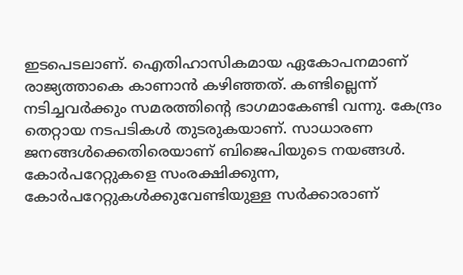ഇടപെടലാണ്. ഐതിഹാസികമായ ഏകോപനമാണ് രാജ്യത്താകെ കാണാൻ കഴിഞ്ഞത്. കണ്ടില്ലെന്ന് നടിച്ചവർക്കും സമരത്തിന്റെ ഭാഗമാകേണ്ടി വന്നു. കേന്ദ്രം തെറ്റായ നടപടികൾ തുടരുകയാണ്. സാധാരണ ജനങ്ങൾക്കെതിരെയാണ് ബിജെപിയുടെ നയങ്ങൾ. കോർപറേറ്റുകളെ സംരക്ഷിക്കുന്ന, കോർപറേറ്റുകൾക്കുവേണ്ടിയുള്ള സർക്കാരാണ്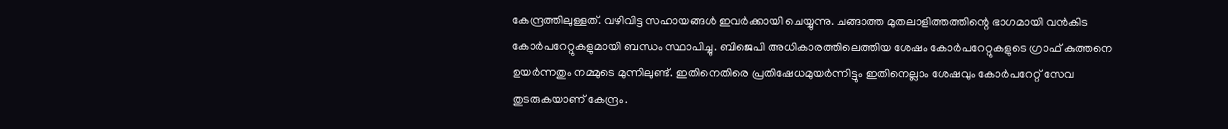കേന്ദ്രത്തിലുള്ളത്. വഴിവിട്ട സഹായങ്ങൾ ഇവർക്കായി ചെയ്യുന്നു. ചങ്ങാത്ത മുതലാളിത്തത്തിന്റെ ഭാഗമായി വൻകിട കോർപറേറ്റുകളുമായി ബന്ധം സ്ഥാപിച്ചു. ബിജെപി അധികാരത്തിലെത്തിയ ശേഷം കോർപറേറ്റുകളുടെ ഗ്രാഫ് കുത്തനെ ഉയർന്നതും നമ്മുടെ മുന്നിലുണ്ട്. ഇതിനെതിരെ പ്രതിഷേധമുയർന്നിട്ടും ഇതിനെല്ലാം ശേഷവും കോർപറേറ്റ് സേവ തുടരുകയാണ് കേന്ദ്രം.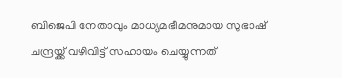ബിജെപി നേതാവും മാധ്യമഭീമനുമായ സുഭാഷ് ചന്ദ്രയ്ക്ക് വഴിവിട്ട് സഹായം ചെയ്യുന്നത്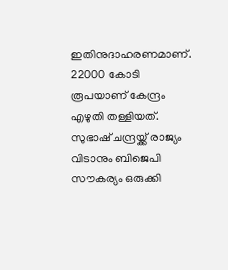ഇതിനുദാഹരണമാണ്. 22000 കോടി രൂപയാണ് കേന്ദ്രം എഴുതി തള്ളിയത്. സുഭാഷ് ചന്ദ്രയ്ക്ക് രാജ്യം വിടാനും ബിജെപി സൗകര്യം ഒരുക്കി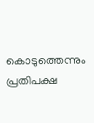കൊടുത്തെന്നും പ്രതിപക്ഷ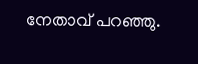നേതാവ് പറഞ്ഞു.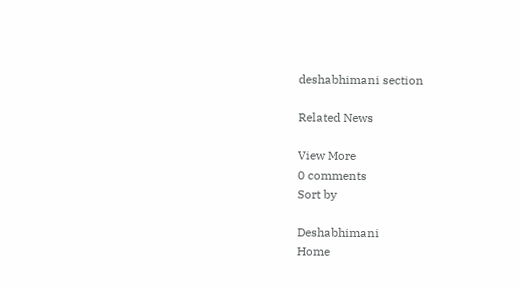deshabhimani section

Related News

View More
0 comments
Sort by

Deshabhimani
Home